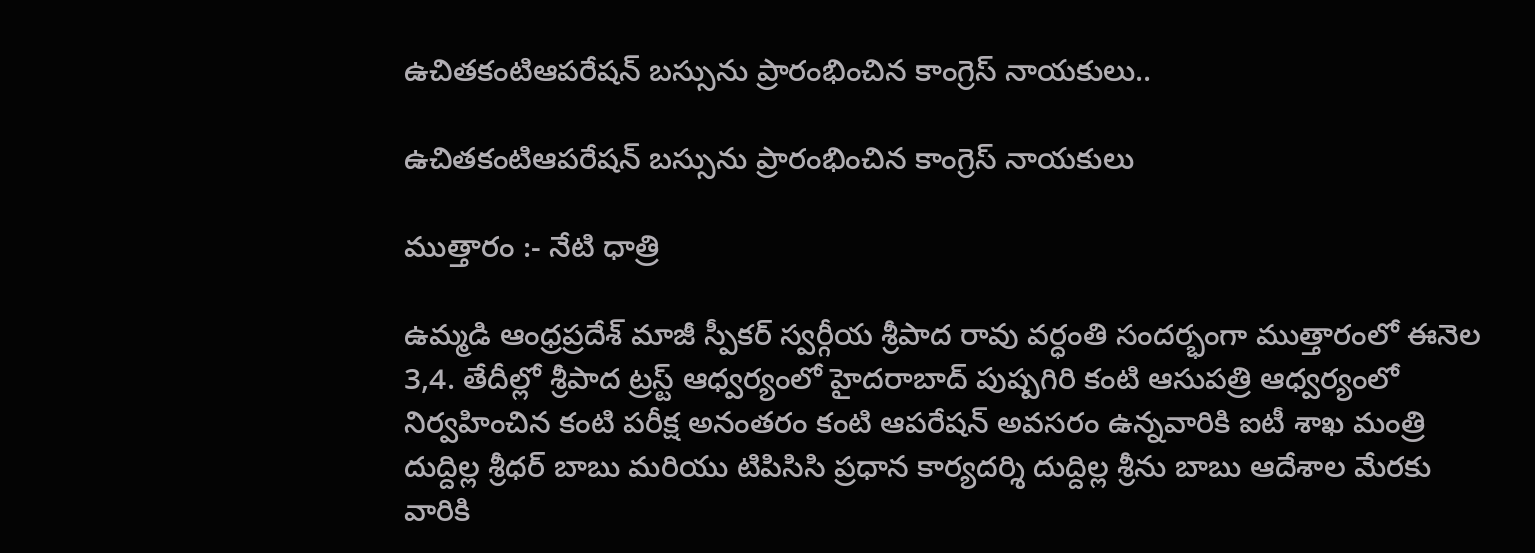ఉచితకంటిఆపరేషన్ బస్సును ప్రారంభించిన కాంగ్రెస్ నాయకులు..

ఉచితకంటిఆపరేషన్ బస్సును ప్రారంభించిన కాంగ్రెస్ నాయకులు

ముత్తారం :- నేటి ధాత్రి

ఉమ్మడి ఆంధ్రప్రదేశ్ మాజీ స్పీకర్ స్వర్గీయ శ్రీపాద రావు వర్ధంతి సందర్భంగా ముత్తారంలో ఈనెల 3,4. తేదీల్లో శ్రీపాద ట్రస్ట్ ఆధ్వర్యంలో హైదరాబాద్ పుష్పగిరి కంటి ఆసుపత్రి ఆధ్వర్యంలో నిర్వహించిన కంటి పరీక్ష అనంతరం కంటి ఆపరేషన్ అవసరం ఉన్నవారికి ఐటీ శాఖ మంత్రి దుద్దిల్ల శ్రీధర్ బాబు మరియు టిపిసిసి ప్రధాన కార్యదర్శి దుద్దిల్ల శ్రీను బాబు ఆదేశాల మేరకు వారికి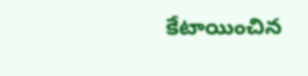కేటాయించిన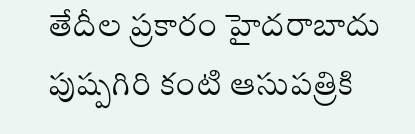తేదీల ప్రకారం హైదరాబాదు పుష్పగిరి కంటి ఆసుపత్రికి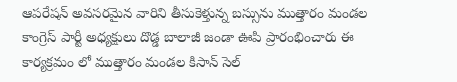ఆపరేషన్ అవసరమైన వారిని తీసుకెళ్తున్న బస్సును ముత్తారం మండల కాంగ్రెస్ పార్టీ అధ్యక్షులు దొడ్డ బాలాజీ జండా ఊపి ప్రారంభించారు ఈ కార్యక్రమం లో ముత్తారం మండల కిసాన్ సెల్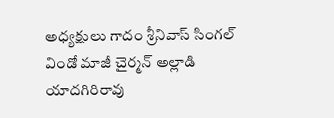అధ్యక్షులు గాదం శ్రీనివాస్ సింగల్ విండో మాజీ చైర్మన్ అల్లాడి యాదగిరిరావు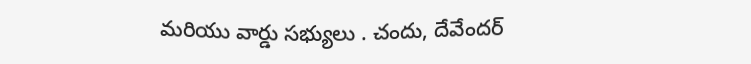మరియు వార్డు సభ్యులు . చందు, దేవేందర్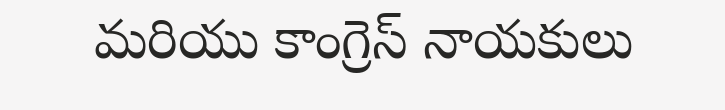మరియు కాంగ్రెస్ నాయకులు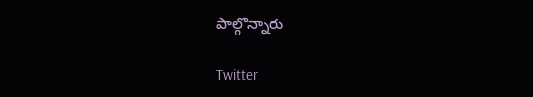పాల్గొన్నారు

Twitter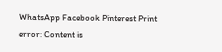WhatsApp Facebook Pinterest Print
error: Content is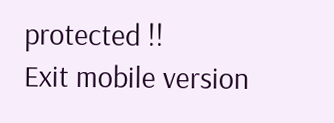protected !!
Exit mobile version